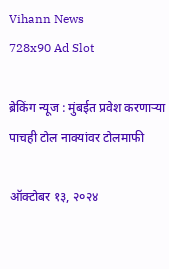Vihann News
728x90 Ad Slot

ब्रेकिंग न्यूज : मुंबईत प्रवेश करणाऱ्या पाचही टोल नाक्यांवर टोलमाफी

ऑक्टोबर १३, २०२४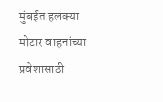मुंबईत हलक्या मोटार वाहनांच्या प्रवेशासाठी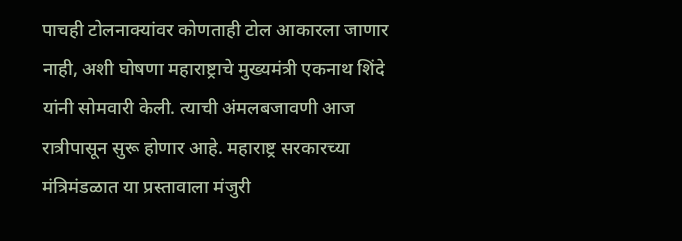पाचही टोलनाक्यांवर कोणताही टोल आकारला जाणार नाही, अशी घोषणा महाराष्ट्राचे मुख्यमंत्री एकनाथ शिंदे यांनी सोमवारी केली. त्याची अंमलबजावणी आज रात्रीपासून सुरू होणार आहे. महाराष्ट्र सरकारच्या मंत्रिमंडळात या प्रस्तावाला मंजुरी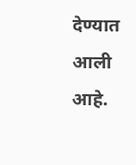देण्यात आली आहे.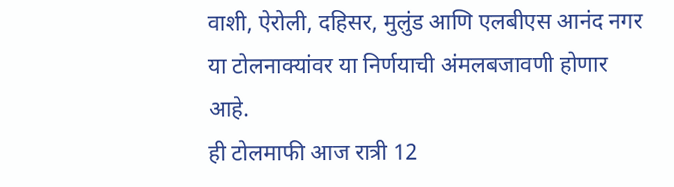वाशी, ऐरोली, दहिसर, मुलुंड आणि एलबीएस आनंद नगर या टोलनाक्यांवर या निर्णयाची अंमलबजावणी होणार आहे.
ही टोलमाफी आज रात्री 12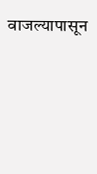वाजल्यापासून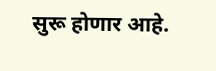सुरू होणार आहे.